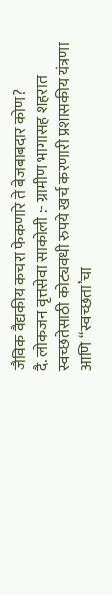जैविक वैद्यकीय कचरा फेकणारे ते बेजबाबदार कोण?
दै. लोकजन वृत्तसेवा साकोली :- ग्रामीण भागासह शहरात स्वच्छतेसाठी कोट्यवधी रुपये खर्च करणारी प्रशासकीय यंत्रणा आणि “स्वच्छता’चा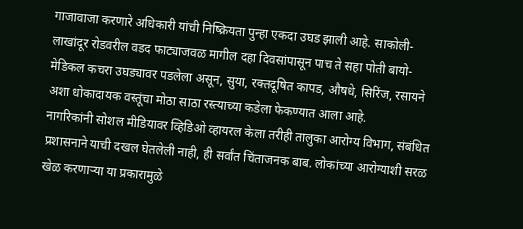गाजावाजा करणारे अधिकारी यांची निष्क्रियता पुन्हा एकदा उघड झाली आहे. साकोली-लाखांदूर रोडवरील वडद फाट्याजवळ मागील दहा दिवसांपासून पाच ते सहा पोती बायो-मेडिकल कचरा उघड्यावर पडलेला असून, सुया, रक्तदूषित कापड, औषधे, सिरिंज, रसायने अशा धोकादायक वस्तूंचा मोठा साठा रस्त्याच्या कडेला फेकण्यात आला आहे.
नागरिकांनी सोशल मीडियावर व्हिडिओ व्हायरल केला तरीही तालुका आरोग्य विभाग, संबंधित प्रशासनाने याची दखल घेतलेली नाही, ही सर्वांत चिंताजनक बाब. लोकांच्या आरोग्याशी सरळ खेळ करणाऱ्या या प्रकारामुळे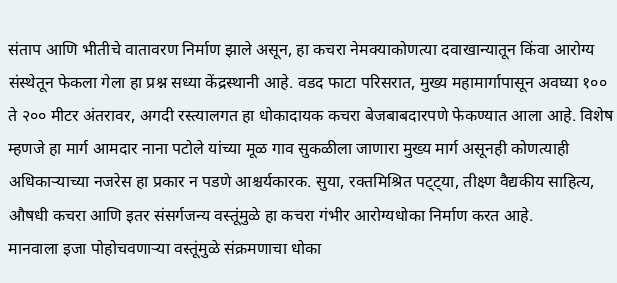संताप आणि भीतीचे वातावरण निर्माण झाले असून, हा कचरा नेमक्याकोणत्या दवाखान्यातून किंवा आरोग्य संस्थेतून फेकला गेला हा प्रश्न सध्या केंद्रस्थानी आहे. वडद फाटा परिसरात, मुख्य महामार्गापासून अवघ्या १०० ते २०० मीटर अंतरावर, अगदी रस्त्यालगत हा धोकादायक कचरा बेजबाबदारपणे फेकण्यात आला आहे. विशेष म्हणजे हा मार्ग आमदार नाना पटोले यांच्या मूळ गाव सुकळीला जाणारा मुख्य मार्ग असूनही कोणत्याही अधिकाऱ्याच्या नजरेस हा प्रकार न पडणे आश्चर्यकारक. सुया, रक्तमिश्रित पट्ट्या, तीक्ष्ण वैद्यकीय साहित्य, औषधी कचरा आणि इतर संसर्गजन्य वस्तूंमुळे हा कचरा गंभीर आरोग्यधोका निर्माण करत आहे.
मानवाला इजा पोहोचवणाऱ्या वस्तूंमुळे संक्रमणाचा धोका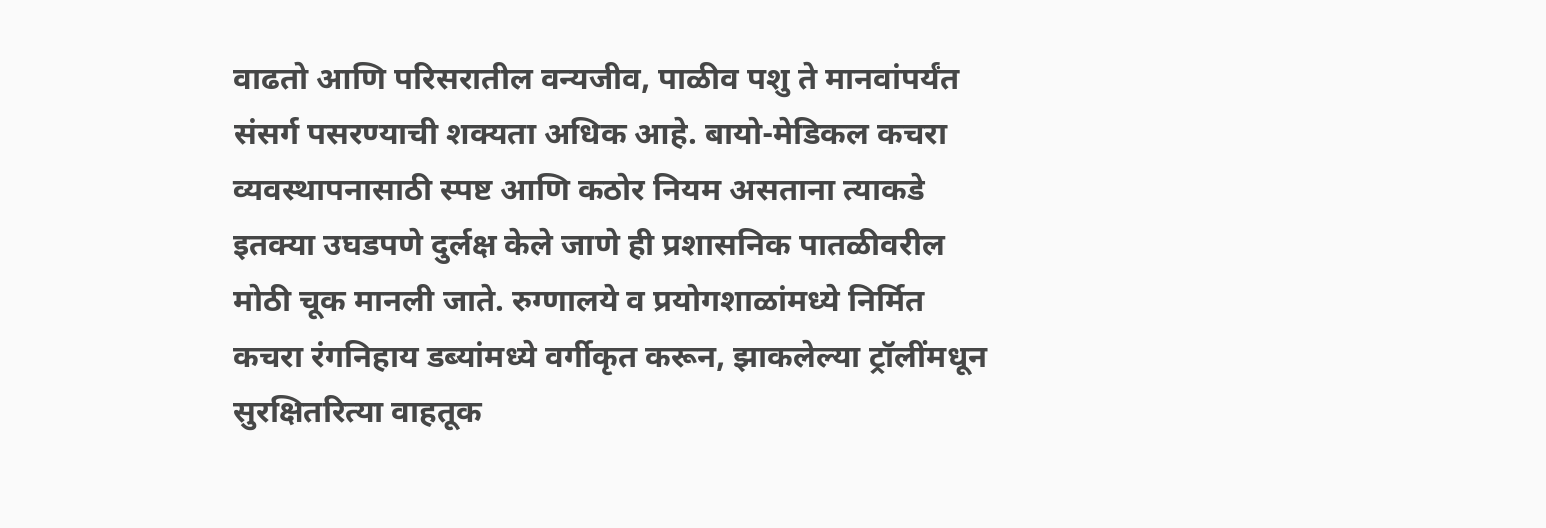वाढतो आणि परिसरातील वन्यजीव, पाळीव पशु ते मानवांपर्यंत संसर्ग पसरण्याची शक्यता अधिक आहे. बायो-मेडिकल कचरा व्यवस्थापनासाठी स्पष्ट आणि कठोर नियम असताना त्याकडे इतक्या उघडपणे दुर्लक्ष केले जाणे ही प्रशासनिक पातळीवरील मोठी चूक मानली जाते. रुग्णालये व प्रयोगशाळांमध्ये निर्मित कचरा रंगनिहाय डब्यांमध्ये वर्गीकृत करून, झाकलेल्या ट्रॉलींमधून सुरक्षितरित्या वाहतूक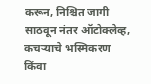करून, निश्चित जागी साठवून नंतर ऑटोक्लेव्ह, कचऱ्याचे भस्मिकरण किंवा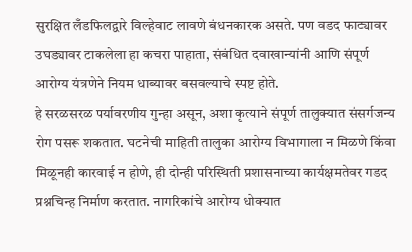सुरक्षित लँडफिलद्वारे विल्हेवाट लावणे बंधनकारक असते. पण वडद फाट्यावर उघड्यावर टाकलेला हा कचरा पाहाता, संबंधित दवाखान्यांनी आणि संपूर्ण आरोग्य यंत्रणेने नियम धाब्यावर बसवल्याचे स्पष्ट होते.
हे सरळसरळ पर्यावरणीय गुन्हा असून, अशा कृत्याने संपूर्ण तालुक्यात संसर्गजन्य रोग पसरू शकतात. घटनेची माहिती तालुका आरोग्य विभागाला न मिळणे किंवा मिळूनही कारवाई न होणे, ही दोन्ही परिस्थिती प्रशासनाच्या कार्यक्षमतेवर गडद प्रश्नचिन्ह निर्माण करतात. नागरिकांचे आरोग्य धोक्यात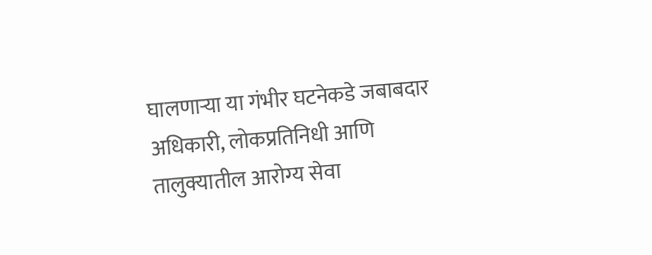घालणाऱ्या या गंभीर घटनेकडे जबाबदार अधिकारी, लोकप्रतिनिधी आणि तालुक्यातील आरोग्य सेवा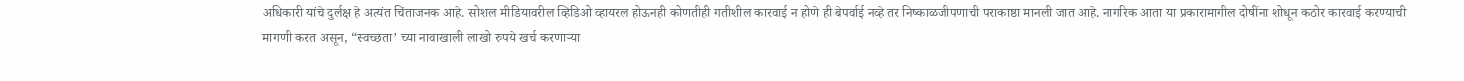अधिकारी यांचे दुर्लक्ष हे अत्यंत चिंताजनक आहे. सोशल मीडियावरील व्हिडिओ व्हायरल होऊनही कोणतीही गतीशील कारवाई न होणे ही बेपर्वाई नव्हे तर निष्काळजीपणाची पराकाष्ठा मानली जात आहे. नागरिक आता या प्रकारामागील दोषींना शोधून कठोर कारवाई करण्याची मागणी करत असून, “स्वच्छता’ च्या नावाखाली लाखो रुपये खर्च करणाऱ्या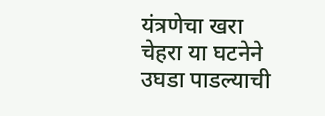यंत्रणेचा खरा चेहरा या घटनेने उघडा पाडल्याची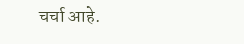चर्चा आहे.